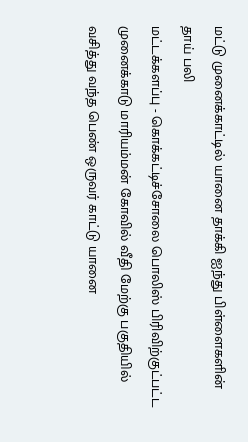மட்டு முனைக்காட்டில் யானை தாக்கி ஐந்து பிள்ளைகளின் தாய் பலி
மட்டக்களப்பு - கொக்கட்டிச்சோலை பொலிஸ் பிரிவிற்குட்பட்ட முனைக்காடு மாரியம்மன் கோவில் வீதி மேற்கு பகுதியில் வசித்து வந்த பெண் ஒருவர் காட்டு யானை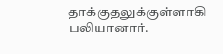தாக்குதலுக்குள்ளாகி பலியானார்.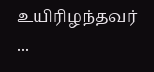உயிரிழந்தவர் ...